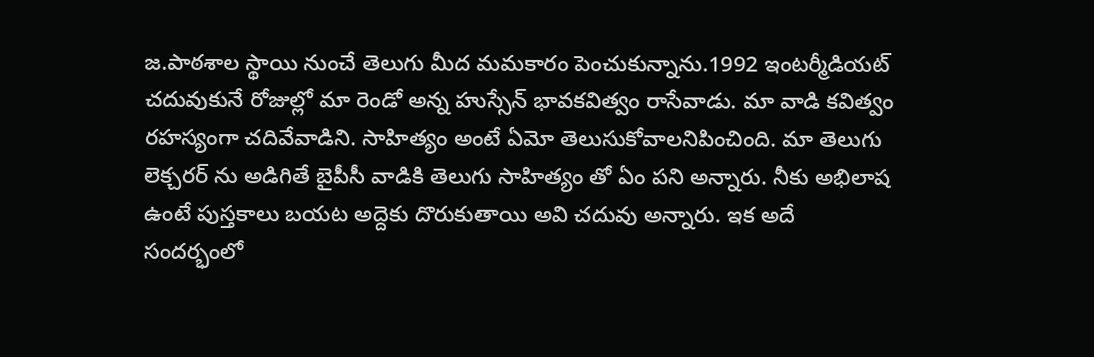జ.పాఠశాల స్థాయి నుంచే తెలుగు మీద మమకారం పెంచుకున్నాను.1992 ఇంటర్మీడియట్ చదువుకునే రోజుల్లో మా రెండో అన్న హుస్సేన్ భావకవిత్వం రాసేవాడు. మా వాడి కవిత్వం రహస్యంగా చదివేవాడిని. సాహిత్యం అంటే ఏమో తెలుసుకోవాలనిపించింది. మా తెలుగు లెక్చరర్ ను అడిగితే బైపీసీ వాడికి తెలుగు సాహిత్యం తో ఏం పని అన్నారు. నీకు అభిలాష ఉంటే పుస్తకాలు బయట అద్దెకు దొరుకుతాయి అవి చదువు అన్నారు. ఇక అదే సందర్భంలో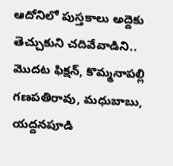ఆదోనిలో పుస్తకాలు అద్దెకు తెచ్చుకుని చదివేవాడిని.. మొదట ఫిక్షన్, కొమ్మనాపల్లి గణపతిరావు, మధుబాబు, యద్దనపూడి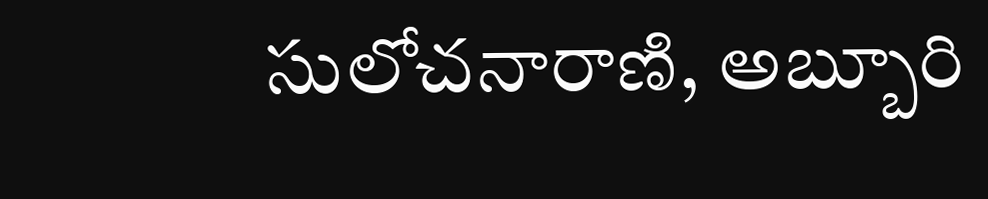సులోచనారాణి, అబ్బూరి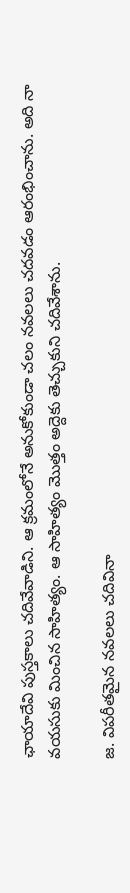ఛాయాదేవి పుస్తకాలు చదివేవాడిని. ఆ క్రమంలోనే అనుకోకుండా చలం నవలలు చదవడం ఆరంభించాను. అది నా వయసుకు మించిన సాహిత్యం. ఆ సాహిత్యం మొత్తం అద్దెకు తెచ్చుకుని చదివేశాను.

జ. విపరీతమైన నవలలు చదివినా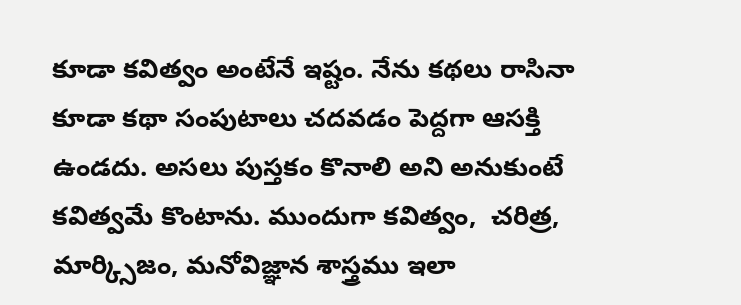కూడా కవిత్వం అంటేనే ఇష్టం. నేను కథలు రాసినా కూడా కథా సంపుటాలు చదవడం పెద్దగా ఆసక్తి ఉండదు. అసలు పుస్తకం కొనాలి అని అనుకుంటే కవిత్వమే కొంటాను. ముందుగా కవిత్వం,  చరిత్ర, మార్క్సిజం, మనోవిజ్ఞాన శాస్త్రము ఇలా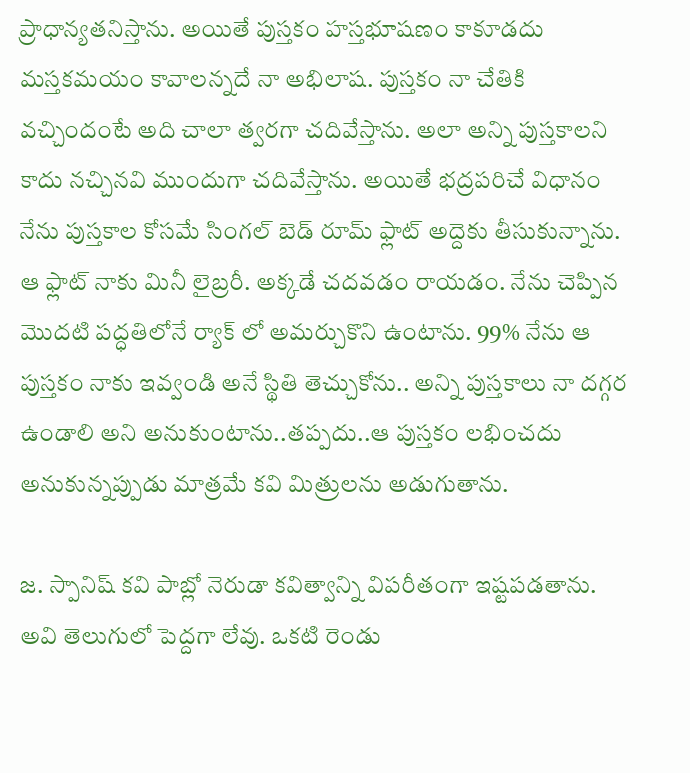ప్రాధాన్యతనిస్తాను. అయితే పుస్తకం హస్తభూషణం కాకూడదు మస్తకమయం కావాలన్నదే నా అభిలాష. పుస్తకం నా చేతికి వచ్చిందంటే అది చాలా త్వరగా చదివేస్తాను. అలా అన్ని పుస్తకాలని కాదు నచ్చినవి ముందుగా చదివేస్తాను. అయితే భద్రపరిచే విధానం నేను పుస్తకాల కోసమే సింగల్ బెడ్ రూమ్ ఫ్లాట్ అద్దెకు తీసుకున్నాను. ఆ ఫ్లాట్ నాకు మినీ లైబ్రరీ. అక్కడే చదవడం రాయడం. నేను చెప్పిన మొదటి పద్ధతిలోనే ర్యాక్ లో అమర్చుకొని ఉంటాను. 99% నేను ఆ పుస్తకం నాకు ఇవ్వండి అనే స్థితి తెచ్చుకోను.. అన్ని పుస్తకాలు నా దగ్గర ఉండాలి అని అనుకుంటాను..తప్పదు..ఆ పుస్తకం లభించదు అనుకున్నప్పుడు మాత్రమే కవి మిత్రులను అడుగుతాను.

జ. స్పానిష్ కవి పాబ్లో నెరుడా కవిత్వాన్ని విపరీతంగా ఇష్టపడతాను. అవి తెలుగులో పెద్దగా లేవు. ఒకటి రెండు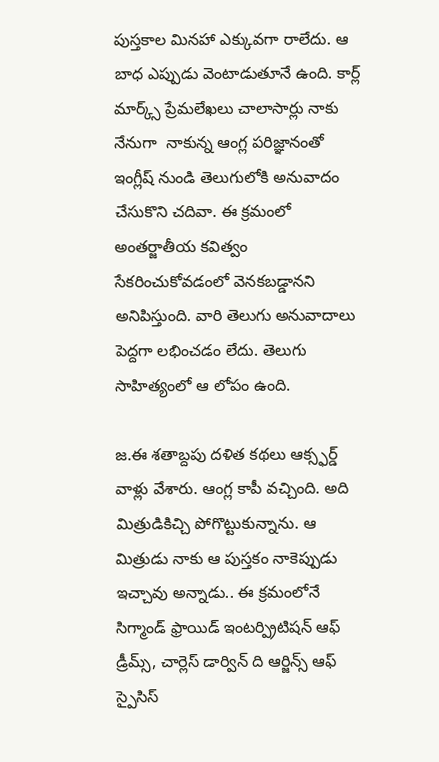పుస్తకాల మినహా ఎక్కువగా రాలేదు. ఆ బాధ ఎప్పుడు వెంటాడుతూనే ఉంది. కార్ల్ మార్క్స్ ప్రేమలేఖలు చాలాసార్లు నాకు నేనుగా  నాకున్న ఆంగ్ల పరిజ్ఞానంతో ఇంగ్లీష్ నుండి తెలుగులోకి అనువాదం చేసుకొని చదివా. ఈ క్రమంలో అంతర్జాతీయ కవిత్వం సేకరించుకోవడంలో వెనకబడ్డానని అనిపిస్తుంది. వారి తెలుగు అనువాదాలు పెద్దగా లభించడం లేదు. తెలుగు సాహిత్యంలో ఆ లోపం ఉంది.

జ.ఈ శతాబ్దపు దళిత కథలు ఆక్స్ఫర్డ్ వాళ్లు వేశారు. ఆంగ్ల కాపీ వచ్చింది. అది మిత్రుడికిచ్చి పోగొట్టుకున్నాను. ఆ మిత్రుడు నాకు ఆ పుస్తకం నాకెప్పుడు ఇచ్చావు అన్నాడు.. ఈ క్రమంలోనే సిగ్మాండ్ ఫ్రాయిడ్ ఇంటర్ప్రిటిషన్ ఆఫ్ డ్రీమ్స్, చార్లెస్ డార్విన్ ది ఆర్జిన్స్ ఆఫ్ స్పైసిస్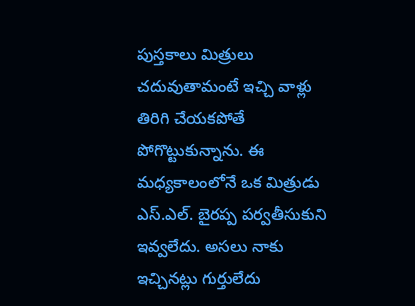పుస్తకాలు మిత్రులు చదువుతామంటే ఇచ్చి వాళ్లు తిరిగి చేయకపోతే పోగొట్టుకున్నాను. ఈ మధ్యకాలంలోనే ఒక మిత్రుడు ఎస్.ఎల్. బైరప్ప పర్వతీసుకుని ఇవ్వలేదు. అసలు నాకు ఇచ్చినట్లు గుర్తులేదు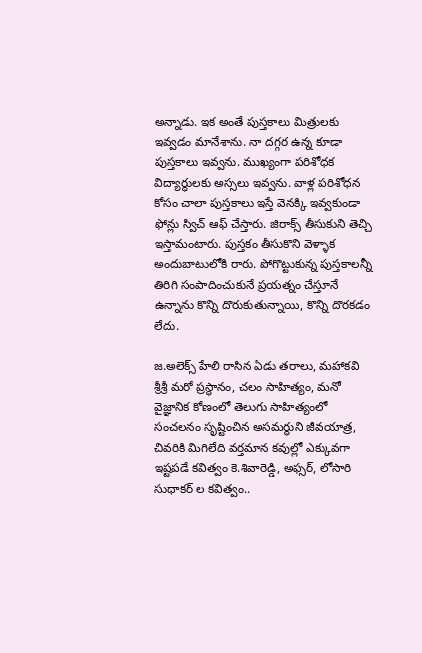అన్నాడు. ఇక అంతే పుస్తకాలు మిత్రులకు ఇవ్వడం మానేశాను. నా దగ్గర ఉన్న కూడా పుస్తకాలు ఇవ్వను. ముఖ్యంగా పరిశోధక విద్యార్థులకు అస్సలు ఇవ్వను. వాళ్ల పరిశోధన కోసం చాలా పుస్తకాలు ఇస్తే వెనక్కి ఇవ్వకుండా ఫోన్లు స్విచ్ ఆఫ్ చేస్తారు. జిరాక్స్ తీసుకుని తెచ్చి ఇస్తామంటారు. పుస్తకం తీసుకొని వెళ్ళాక అందుబాటులోకి రారు. పోగొట్టుకున్న పుస్తకాలన్నీ తిరిగి సంపాదించుకునే ప్రయత్నం చేస్తూనే ఉన్నాను కొన్ని దొరుకుతున్నాయి, కొన్ని దొరకడం లేదు.

జ.అలెక్స్ హేలి రాసిన ఏడు తరాలు, మహాకవి శ్రీశ్రీ మరో ప్రస్థానం, చలం సాహిత్యం, మనో వైజ్ఞానిక కోణంలో తెలుగు సాహిత్యంలో సంచలనం సృష్టించిన అసమర్థుని జీవయాత్ర, చివరికి మిగిలేది వర్తమాన కవుల్లో ఎక్కువగా ఇష్టపడే కవిత్వం కె.శివారెడ్డి, అఫ్సర్, లోసారి సుధాకర్ ల కవిత్వం..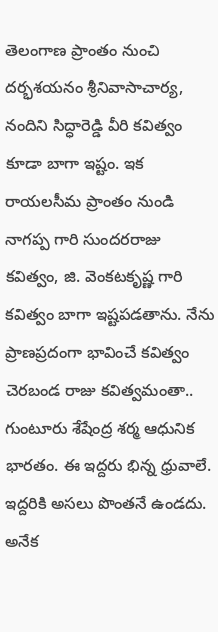తెలంగాణ ప్రాంతం నుంచి దర్భశయనం శ్రీనివాసాచార్య, నందిని సిద్ధారెడ్డి వీరి కవిత్వం కూడా బాగా ఇష్టం. ఇక రాయలసీమ ప్రాంతం నుండి నాగప్ప గారి సుందరరాజు కవిత్వం, జి. వెంకటకృష్ణ గారి  కవిత్వం బాగా ఇష్టపడతాను. నేను ప్రాణప్రదంగా భావించే కవిత్వం చెరబండ రాజు కవిత్వమంతా.. గుంటూరు శేషేంద్ర శర్మ ఆధునిక భారతం. ఈ ఇద్దరు భిన్న ధ్రువాలే. ఇద్దరికి అసలు పొంతనే ఉండదు. అనేక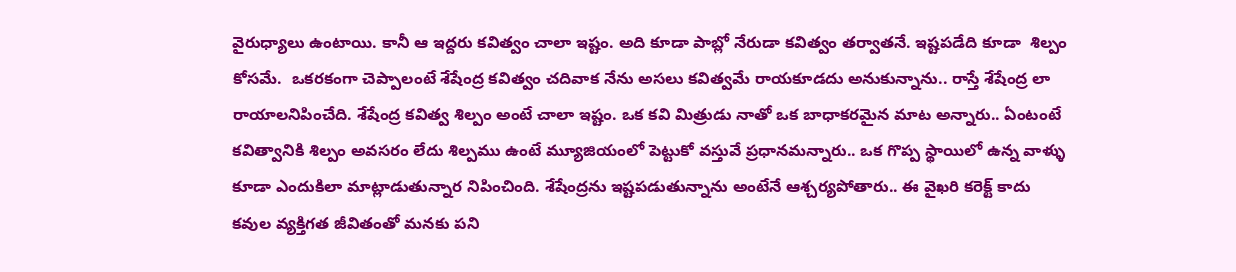వైరుధ్యాలు ఉంటాయి. కానీ ఆ ఇద్దరు కవిత్వం చాలా ఇష్టం. అది కూడా పాబ్లో నేరుడా కవిత్వం తర్వాతనే. ఇష్టపడేది కూడా  శిల్పం కోసమే.  ఒకరకంగా చెప్పాలంటే శేషేంద్ర కవిత్వం చదివాక నేను అసలు కవిత్వమే రాయకూడదు అనుకున్నాను.. రాస్తే శేషేంద్ర లా రాయాలనిపించేది. శేషేంద్ర కవిత్వ శిల్పం అంటే చాలా ఇష్టం. ఒక కవి మిత్రుడు నాతో ఒక బాధాకరమైన మాట అన్నారు.. ఏంటంటే కవిత్వానికి శిల్పం అవసరం లేదు శిల్పము ఉంటే మ్యూజియంలో పెట్టుకో వస్తువే ప్రధానమన్నారు.. ఒక గొప్ప స్థాయిలో ఉన్న వాళ్ళు కూడా ఎందుకిలా మాట్లాడుతున్నార నిపించింది. శేషేంద్రను ఇష్టపడుతున్నాను అంటేనే ఆశ్చర్యపోతారు.. ఈ వైఖరి కరెక్ట్ కాదు కవుల వ్యక్తిగత జీవితంతో మనకు పని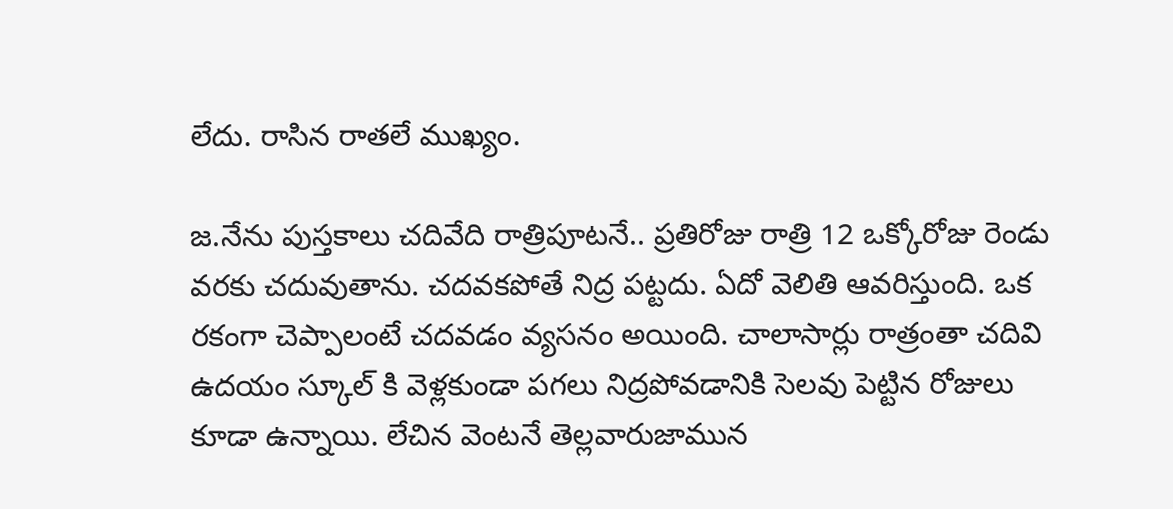లేదు. రాసిన రాతలే ముఖ్యం.

జ.నేను పుస్తకాలు చదివేది రాత్రిపూటనే.. ప్రతిరోజు రాత్రి 12 ఒక్కోరోజు రెండు వరకు చదువుతాను. చదవకపోతే నిద్ర పట్టదు. ఏదో వెలితి ఆవరిస్తుంది. ఒక రకంగా చెప్పాలంటే చదవడం వ్యసనం అయింది. చాలాసార్లు రాత్రంతా చదివి ఉదయం స్కూల్ కి వెళ్లకుండా పగలు నిద్రపోవడానికి సెలవు పెట్టిన రోజులు కూడా ఉన్నాయి. లేచిన వెంటనే తెల్లవారుజామున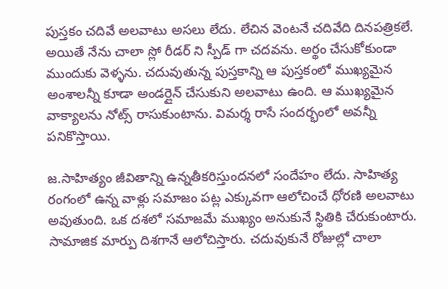పుస్తకం చదివే అలవాటు అసలు లేదు. లేచిన వెంటనే చదివేది దినపత్రికలే. అయితే నేను చాలా స్లో రీడర్ ని స్పీడ్ గా చదవను. అర్థం చేసుకోకుండా ముందుకు వెళ్ళను. చదువుతున్న పుస్తకాన్ని ఆ పుస్తకంలో ముఖ్యమైన అంశాలన్నీ కూడా అండర్లైన్ చేసుకుని అలవాటు ఉంది. ఆ ముఖ్యమైన వాక్యాలను నోట్స్ రాసుకుంటాను. విమర్శ రాసే సందర్భంలో అవన్నీ పనికొస్తాయి.

జ.సాహిత్యం జీవితాన్ని ఉన్నతీకరిస్తుందనలో సందేహం లేదు. సాహిత్య రంగంలో ఉన్న వాళ్లు సమాజం పట్ల ఎక్కువగా ఆలోచించే ధోరణి అలవాటు అవుతుంది. ఒక దశలో సమాజమే ముఖ్యం అనుకునే స్థితికి చేరుకుంటారు. సామాజిక మార్పు దిశగానే ఆలోచిస్తారు. చదువుకునే రోజుల్లో చాలా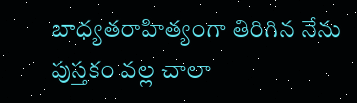బాధ్యతరాహిత్యంగా తిరిగిన నేను పుస్తకం వల్ల చాలా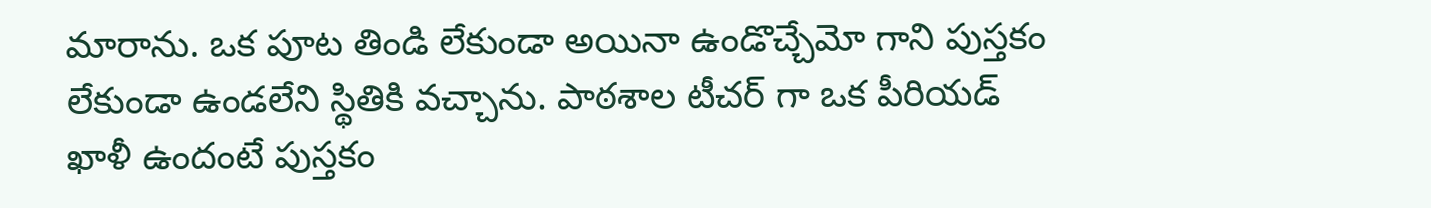మారాను. ఒక పూట తిండి లేకుండా అయినా ఉండొచ్చేమో గాని పుస్తకం లేకుండా ఉండలేని స్థితికి వచ్చాను. పాఠశాల టీచర్ గా ఒక పీరియడ్ ఖాళీ ఉందంటే పుస్తకం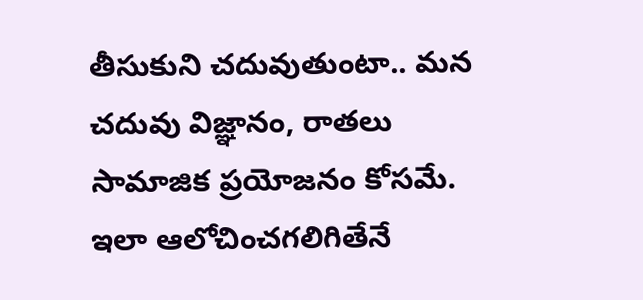తీసుకుని చదువుతుంటా.. మన చదువు విజ్ఞానం, రాతలు సామాజిక ప్రయోజనం కోసమే. ఇలా ఆలోచించగలిగితేనే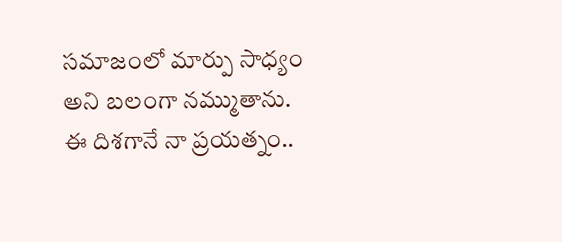సమాజంలో మార్పు సాధ్యం అని బలంగా నమ్ముతాను. ఈ దిశగానే నా ప్రయత్నం..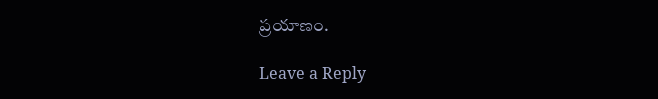ప్రయాణం.

Leave a Reply